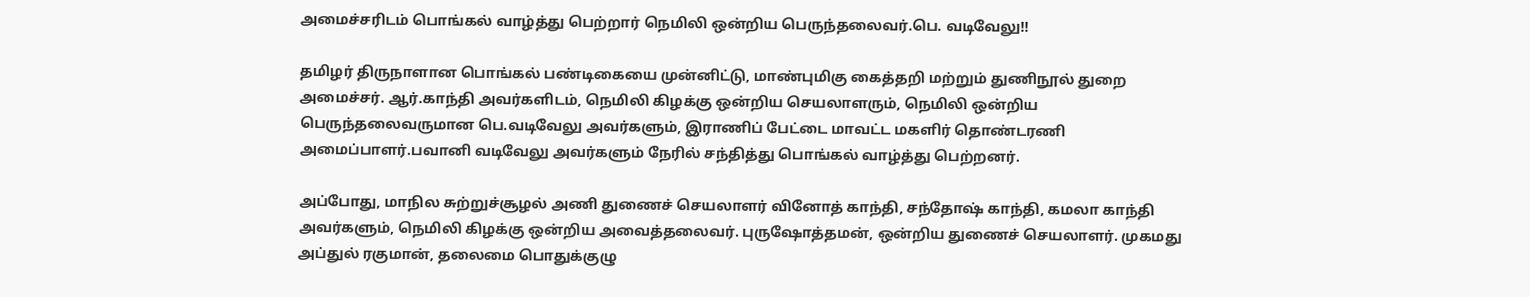அமைச்சரிடம் பொங்கல் வாழ்த்து பெற்றார் நெமிலி ஒன்றிய பெருந்தலைவர்.பெ. வடிவேலு!!

தமிழர் திருநாளான பொங்கல் பண்டிகையை முன்னிட்டு, மாண்புமிகு கைத்தறி மற்றும் துணிநூல் துறை அமைச்சர். ஆர்.காந்தி அவர்களிடம், நெமிலி கிழக்கு ஒன்றிய செயலாளரும், நெமிலி ஒன்றிய பெருந்தலைவருமான பெ.வடிவேலு அவர்களும், இராணிப் பேட்டை மாவட்ட மகளிர் தொண்டரணி அமைப்பாளர்.பவானி வடிவேலு அவர்களும் நேரில் சந்தித்து பொங்கல் வாழ்த்து பெற்றனர்.

அப்போது, மாநில சுற்றுச்சூழல் அணி துணைச் செயலாளர் வினோத் காந்தி, சந்தோஷ் காந்தி, கமலா காந்தி அவர்களும், நெமிலி கிழக்கு ஒன்றிய அவைத்தலைவர். புருஷோத்தமன், ஒன்றிய துணைச் செயலாளர். முகமது அப்துல் ரகுமான், தலைமை பொதுக்குழு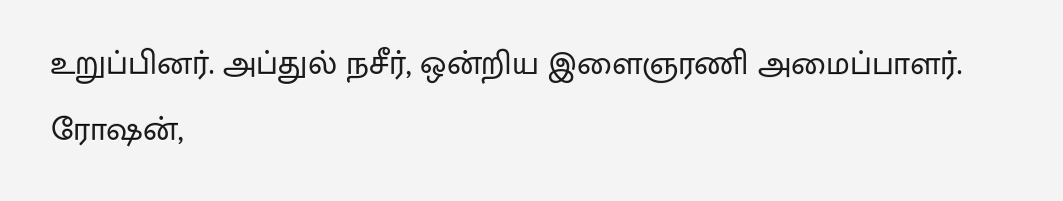உறுப்பினர். அப்துல் நசீர், ஒன்றிய இளைஞரணி அமைப்பாளர். ரோஷன்,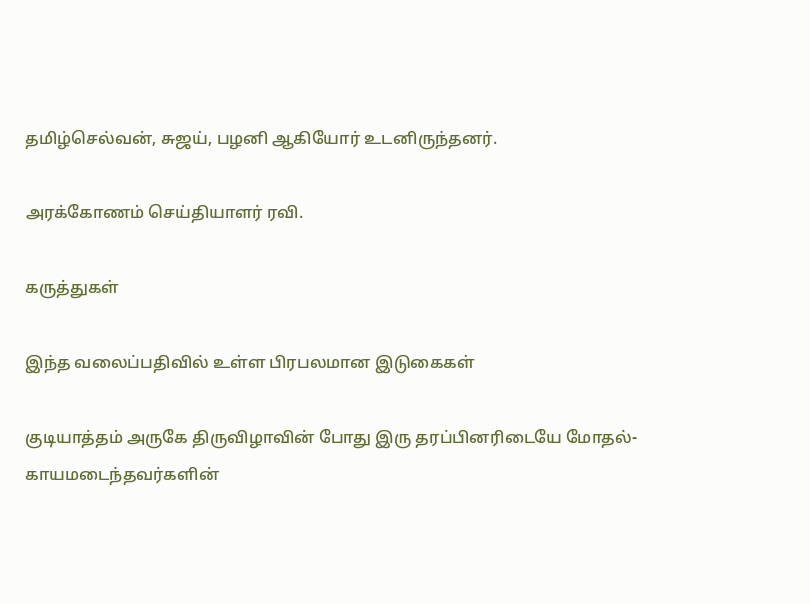தமிழ்செல்வன், சுஜய், பழனி ஆகியோர் உடனிருந்தனர்.

அரக்கோணம் செய்தியாளர் ரவி.

கருத்துகள்

இந்த வலைப்பதிவில் உள்ள பிரபலமான இடுகைகள்

குடியாத்தம் அருகே திருவிழாவின் போது இரு தரப்பினரிடையே மோதல்- காயமடைந்தவர்களின்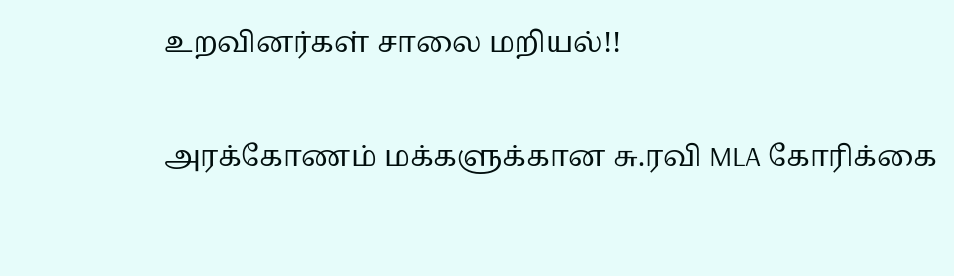உறவினர்கள் சாலை மறியல்!!

அரக்கோணம் மக்களுக்கான சு.ரவி MLA கோரிக்கை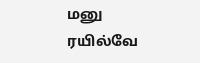மனு ரயில்வே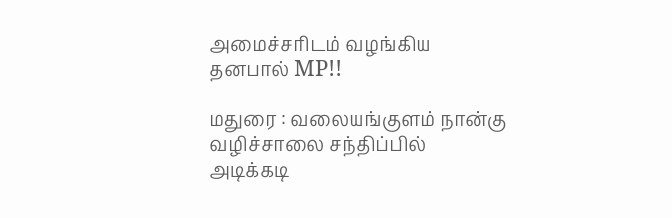அமைச்சரிடம் வழங்கிய தனபால் MP!!

மதுரை : வலையங்குளம் நான்கு வழிச்சாலை சந்திப்பில் அடிக்கடி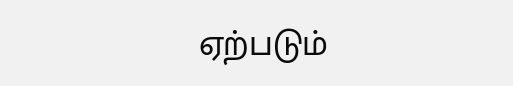ஏற்படும்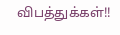விபத்துக்கள்!!